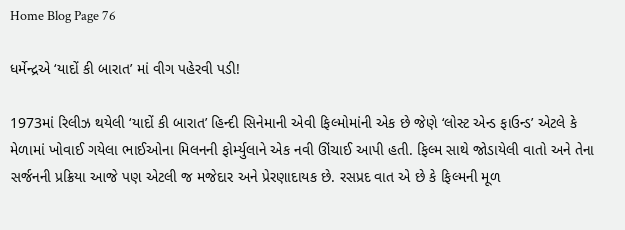Home Blog Page 76

ધર્મેન્દ્રએ ‘યાદોં કી બારાત’ માં વીગ પહેરવી પડી!

1973માં રિલીઝ થયેલી ‘યાદોં કી બારાત’ હિન્દી સિનેમાની એવી ફિલ્મોમાંની એક છે જેણે ‘લોસ્ટ એન્ડ ફાઉન્ડ’ એટલે કે મેળામાં ખોવાઈ ગયેલા ભાઈઓના મિલનની ફોર્મ્યુલાને એક નવી ઊંચાઈ આપી હતી. ફિલ્મ સાથે જોડાયેલી વાતો અને તેના સર્જનની પ્રક્રિયા આજે પણ એટલી જ મજેદાર અને પ્રેરણાદાયક છે. રસપ્રદ વાત એ છે કે ફિલ્મની મૂળ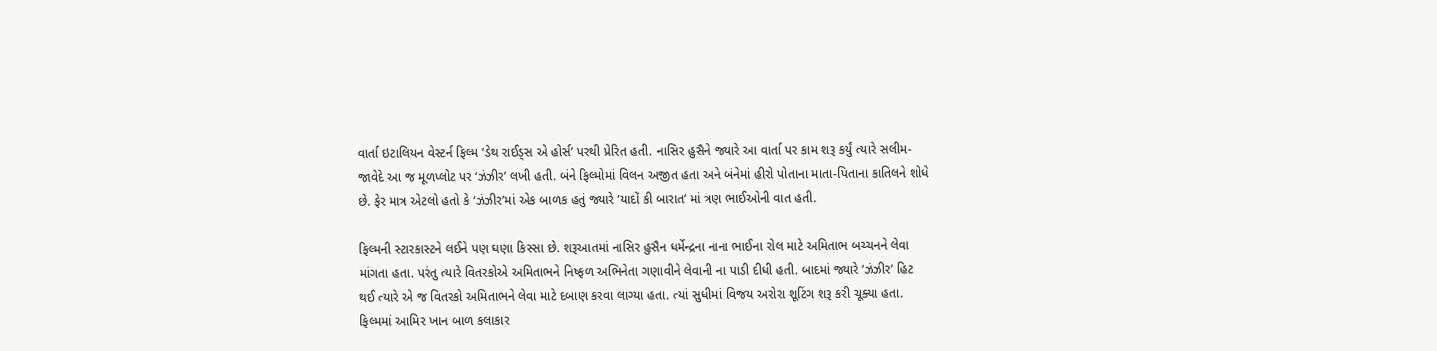વાર્તા ઇટાલિયન વેસ્ટર્ન ફિલ્મ ‘ડેથ રાઈડ્સ એ હોર્સ’ પરથી પ્રેરિત હતી. નાસિર હુસૈને જ્યારે આ વાર્તા પર કામ શરૂ કર્યું ત્યારે સલીમ-જાવેદે આ જ મૂળપ્લોટ પર ‘ઝંઝીર’ લખી હતી. બંને ફિલ્મોમાં વિલન અજીત હતા અને બંનેમાં હીરો પોતાના માતા-પિતાના કાતિલને શોધે છે. ફેર માત્ર એટલો હતો કે ‘ઝંઝીર’માં એક બાળક હતું જ્યારે ‘યાદોં કી બારાત’ માં ત્રણ ભાઈઓની વાત હતી.

ફિલ્મની સ્ટારકાસ્ટને લઈને પણ ઘણા કિસ્સા છે. શરૂઆતમાં નાસિર હુસૈન ધર્મેન્દ્રના નાના ભાઈના રોલ માટે અમિતાભ બચ્ચનને લેવા માંગતા હતા. પરંતુ ત્યારે વિતરકોએ અમિતાભને નિષ્ફળ અભિનેતા ગણાવીને લેવાની ના પાડી દીધી હતી. બાદમાં જ્યારે ‘ઝંઝીર’ હિટ થઈ ત્યારે એ જ વિતરકો અમિતાભને લેવા માટે દબાણ કરવા લાગ્યા હતા. ત્યાં સુધીમાં વિજય અરોરા શૂટિંગ શરૂ કરી ચૂક્યા હતા. ફિલ્મમાં આમિર ખાન બાળ કલાકાર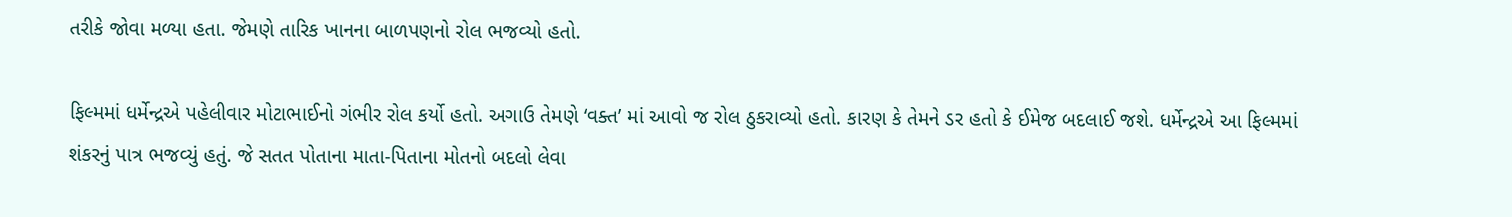તરીકે જોવા મળ્યા હતા. જેમણે તારિક ખાનના બાળપણનો રોલ ભજવ્યો હતો.

ફિલ્મમાં ધર્મેન્દ્રએ પહેલીવાર મોટાભાઈનો ગંભીર રોલ કર્યો હતો. અગાઉ તેમણે ‘વક્ત’ માં આવો જ રોલ ઠુકરાવ્યો હતો. કારણ કે તેમને ડર હતો કે ઈમેજ બદલાઈ જશે. ધર્મેન્દ્રએ આ ફિલ્મમાં શંકરનું પાત્ર ભજવ્યું હતું. જે સતત પોતાના માતા-પિતાના મોતનો બદલો લેવા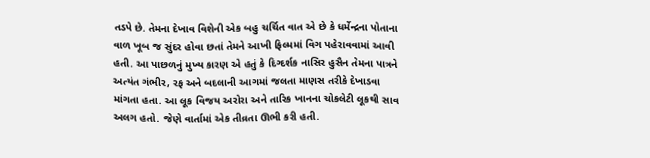તડપે છે. તેમના દેખાવ વિશેની એક બહુ ચર્ચિત વાત એ છે કે ધર્મેન્દ્રના પોતાના વાળ ખૂબ જ સુંદર હોવા છતાં તેમને આખી ફિલ્મમાં વિગ પહેરાવવામાં આવી હતી. આ પાછળનું મુખ્ય કારણ એ હતું કે દિગ્દર્શક નાસિર હુસૈન તેમના પાત્રને અત્યંત ગંભીર, રફ અને બદલાની આગમાં જલતા માણસ તરીકે દેખાડવા માંગતા હતા. આ લૂક વિજય અરોરા અને તારિક ખાનના ચોકલેટી લૂકથી સાવ અલગ હતો. જેણે વાર્તામાં એક તીવ્રતા ઊભી કરી હતી.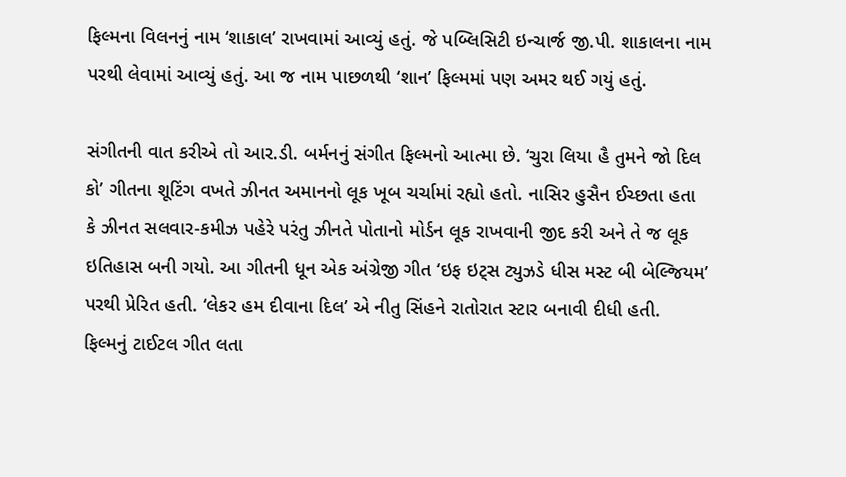ફિલ્મના વિલનનું નામ ‘શાકાલ’ રાખવામાં આવ્યું હતું. જે પબ્લિસિટી ઇન્ચાર્જ જી.પી. શાકાલના નામ પરથી લેવામાં આવ્યું હતું. આ જ નામ પાછળથી ‘શાન’ ફિલ્મમાં પણ અમર થઈ ગયું હતું.

સંગીતની વાત કરીએ તો આર.ડી. બર્મનનું સંગીત ફિલ્મનો આત્મા છે. ‘ચુરા લિયા હૈ તુમને જો દિલ કો’ ગીતના શૂટિંગ વખતે ઝીનત અમાનનો લૂક ખૂબ ચર્ચામાં રહ્યો હતો. નાસિર હુસૈન ઈચ્છતા હતા કે ઝીનત સલવાર-કમીઝ પહેરે પરંતુ ઝીનતે પોતાનો મોર્ડન લૂક રાખવાની જીદ કરી અને તે જ લૂક ઇતિહાસ બની ગયો. આ ગીતની ધૂન એક અંગ્રેજી ગીત ‘ઇફ ઇટ્સ ટ્યુઝડે ધીસ મસ્ટ બી બેલ્જિયમ’ પરથી પ્રેરિત હતી. ‘લેકર હમ દીવાના દિલ’ એ નીતુ સિંહને રાતોરાત સ્ટાર બનાવી દીધી હતી. ફિલ્મનું ટાઈટલ ગીત લતા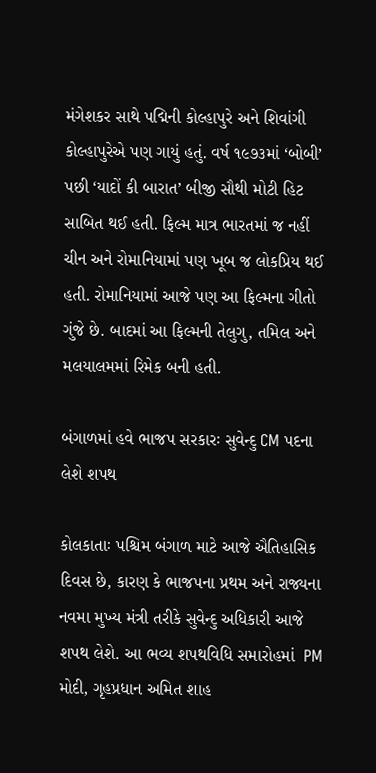મંગેશકર સાથે પદ્મિની કોલ્હાપુરે અને શિવાંગી કોલ્હાપુરેએ પણ ગાયું હતું. વર્ષ ૧૯૭૩માં ‘બોબી’ પછી ‘યાદોં કી બારાત’ બીજી સૌથી મોટી હિટ સાબિત થઈ હતી. ફિલ્મ માત્ર ભારતમાં જ નહીં ચીન અને રોમાનિયામાં પણ ખૂબ જ લોકપ્રિય થઈ હતી. રોમાનિયામાં આજે પણ આ ફિલ્મના ગીતો ગુંજે છે. બાદમાં આ ફિલ્મની તેલુગુ, તમિલ અને મલયાલમમાં રિમેક બની હતી.

બંગાળમાં હવે ભાજપ સરકારઃ સુવેન્દુ CM પદના લેશે શપથ

કોલકાતાઃ પશ્ચિમ બંગાળ માટે આજે ઐતિહાસિક દિવસ છે, કારણ કે ભાજપના પ્રથમ અને રાજ્યના નવમા મુખ્ય મંત્રી તરીકે સુવેન્દુ અધિકારી આજે શપથ લેશે. આ ભવ્ય શપથવિધિ સમારોહમાં  PM મોદી, ગૃહપ્રધાન અમિત શાહ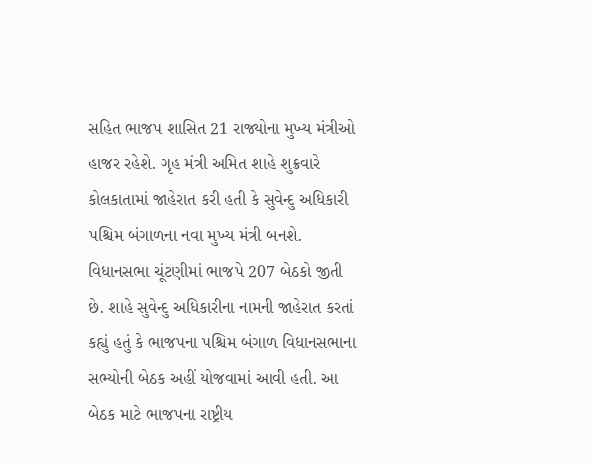સહિત ભાજપ શાસિત 21 રાજ્યોના મુખ્ય મંત્રીઓ હાજર રહેશે. ગૃહ મંત્રી અમિત શાહે શુક્રવારે કોલકાતામાં જાહેરાત કરી હતી કે સુવેન્દુ અધિકારી પશ્ચિમ બંગાળના નવા મુખ્ય મંત્રી બનશે. વિધાનસભા ચૂંટણીમાં ભાજપે 207 બેઠકો જીતી છે. શાહે સુવેન્દુ અધિકારીના નામની જાહેરાત કરતાં કહ્યું હતું કે ભાજપના પશ્ચિમ બંગાળ વિધાનસભાના સભ્યોની બેઠક અહીં યોજવામાં આવી હતી. આ બેઠક માટે ભાજપના રાષ્ટ્રીય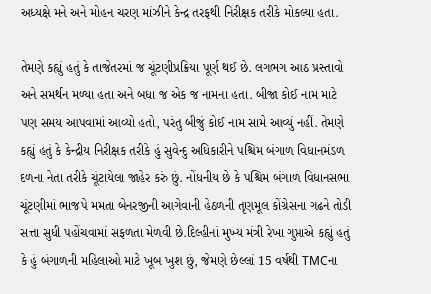અધ્યક્ષે મને અને મોહન ચરણ માંઝીને કેન્દ્ર તરફથી નિરીક્ષક તરીકે મોકલ્યા હતા.

તેમણે કહ્યું હતું કે તાજેતરમાં જ ચૂંટણીપ્રક્રિયા પૂર્ણ થઈ છે. લગભગ આઠ પ્રસ્તાવો અને સમર્થન મળ્યા હતા અને બધા જ એક જ નામના હતા. બીજા કોઈ નામ માટે પણ સમય આપવામાં આવ્યો હતો, પરંતુ બીજું કોઈ નામ સામે આવ્યું નહીં. તેમણે કહ્યું હતું કે કેન્દ્રીય નિરીક્ષક તરીકે હું સુવેન્દુ અધિકારીને પશ્ચિમ બંગાળ વિધાનમંડળ દળના નેતા તરીકે ચૂંટાયેલા જાહેર કરું છું. નોંધનીય છે કે પશ્ચિમ બંગાળ વિધાનસભા ચૂંટણીમાં ભાજપે મમતા બેનરજીની આગેવાની હેઠળની તૃણમૂલ કોંગ્રેસના ગઢને તોડી સત્તા સુધી પહોંચવામાં સફળતા મેળવી છે.દિલ્હીનાં મુખ્ય મંત્રી રેખા ગુપ્તાએ કહ્યું હતું  કે હું બંગાળની મહિલાઓ માટે ખૂબ ખુશ છું, જેમણે છેલ્લાં 15 વર્ષથી TMCના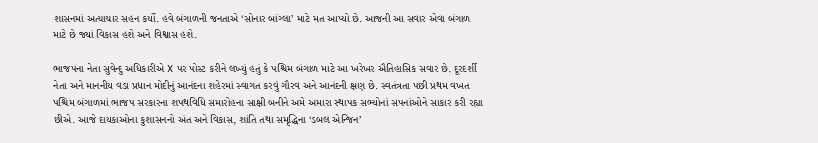શાસનમાં અત્યાચાર સહન કર્યો. હવે બંગાળની જનતાએ ‘સોનાર બાંગ્લા’ માટે મત આપ્યો છે. આજની આ સવાર એવા બંગાળ માટે છે જ્યાં વિકાસ હશે અને વિશ્વાસ હશે.

ભાજપના નેતા સુવેન્દુ અધિકારીએ X પર પોસ્ટ કરીને લખ્યું હતું કે પશ્ચિમ બંગાળ માટે આ ખરેખર ઐતિહાસિક સવાર છે. દૂરદર્શી નેતા અને માનનીય વડા પ્રધાન મોદીનું આનંદના શહેરમાં સ્વાગત કરવું ગૌરવ અને આનંદની ક્ષણ છે. સ્વતંત્રતા પછી પ્રથમ વખત પશ્ચિમ બંગાળમાં ભાજપ સરકારના શપથવિધિ સમારોહના સાક્ષી બનીને અમે અમારા સ્થાપક સભ્યોનાં સપનાંઓને સાકાર કરી રહ્યા છીએ. આજે દાયકાઓના કુશાસનનો અંત અને વિકાસ, શાંતિ તથા સમૃદ્ધિના ‘ડબલ એન્જિન’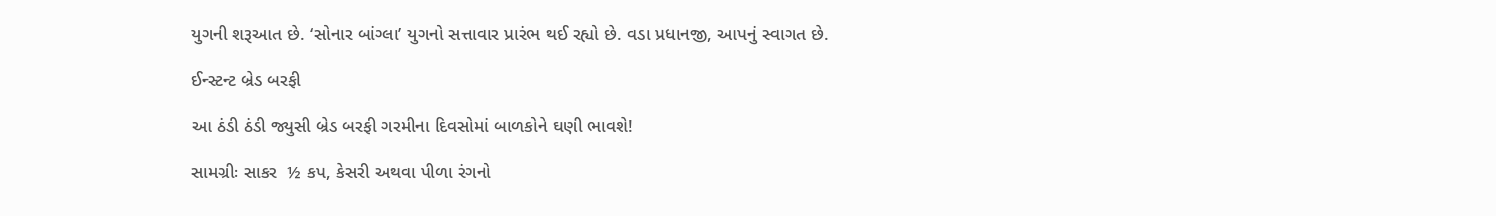યુગની શરૂઆત છે. ‘સોનાર બાંગ્લા’ યુગનો સત્તાવાર પ્રારંભ થઈ રહ્યો છે. વડા પ્રધાનજી, આપનું સ્વાગત છે.

ઈન્સ્ટન્ટ બ્રેડ બરફી

આ ઠંડી ઠંડી જ્યુસી બ્રેડ બરફી ગરમીના દિવસોમાં બાળકોને ઘણી ભાવશે!

સામગ્રીઃ સાકર  ½ કપ, કેસરી અથવા પીળા રંગનો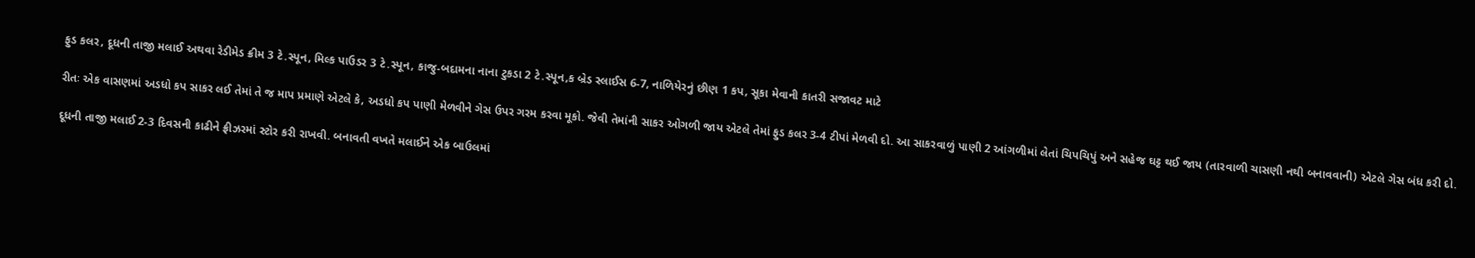ફુડ કલર, દૂધની તાજી મલાઈ અથવા રેડીમેડ ક્રીમ 3 ટે.સ્પૂન, મિલ્ક પાઉડર 3 ટે.સ્પૂન, કાજુ-બદામના નાના ટુકડા 2 ટે.સ્પૂન,ક બ્રેડ સ્લાઈસ 6-7, નાળિયેરનું છીણ 1 કપ, સૂકા મેવાની કાતરી સજાવટ માટે

રીતઃ એક વાસણમાં અડધો કપ સાકર લઈ તેમાં તે જ માપ પ્રમાણે એટલે કે, અડધો કપ પાણી મેળવીને ગેસ ઉપર ગરમ કરવા મૂકો. જેવી તેમાંની સાકર ઓગળી જાય એટલે તેમાં ફુડ કલર 3-4 ટીપાં મેળવી દો. આ સાકરવાળું પાણી 2 આંગળીમાં લેતાં ચિપચિપું અને સહેજ ઘટ્ટ થઈ જાય (તારવાળી ચાસણી નથી બનાવવાની) એટલે ગેસ બંધ કરી દો.

દૂધની તાજી મલાઈ 2-3 દિવસની કાઢીને ફ્રીઝરમાં સ્ટોર કરી રાખવી. બનાવતી વખતે મલાઈને એક બાઉલમાં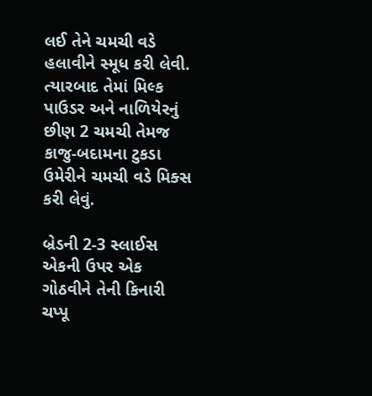લઈ તેને ચમચી વડે હલાવીને સ્મૂધ કરી લેવી. ત્યારબાદ તેમાં મિલ્ક પાઉડર અને નાળિયેરનું છીણ 2 ચમચી તેમજ કાજુ-બદામના ટુકડા ઉમેરીને ચમચી વડે મિક્સ કરી લેવું.

બ્રેડની 2-3 સ્લાઈસ એકની ઉપર એક ગોઠવીને તેની કિનારી ચપ્પૂ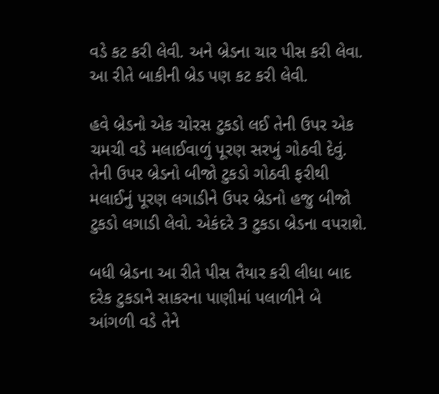વડે કટ કરી લેવી. અને બ્રેડના ચાર પીસ કરી લેવા. આ રીતે બાકીની બ્રેડ પણ કટ કરી લેવી.

હવે બ્રેડનો એક ચોરસ ટુકડો લઈ તેની ઉપર એક ચમચી વડે મલાઈવાળું પૂરણ સરખું ગોઠવી દેવું. તેની ઉપર બ્રેડનો બીજો ટુકડો ગોઠવી ફરીથી મલાઈનું પૂરણ લગાડીને ઉપર બ્રેડનો હજુ બીજો ટુકડો લગાડી લેવો. એકંદરે 3 ટુકડા બ્રેડના વપરાશે.

બધી બ્રેડના આ રીતે પીસ તૈયાર કરી લીધા બાદ દરેક ટુકડાને સાકરના પાણીમાં પલાળીને બે આંગળી વડે તેને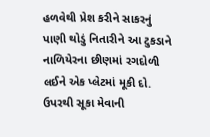હળવેથી પ્રેશ કરીને સાકરનું પાણી થોડું નિતારીને આ ટુકડાને નાળિયેરના છીણમાં રગદોળી લઈને એક પ્લેટમાં મૂકી દો. ઉપરથી સૂકા મેવાની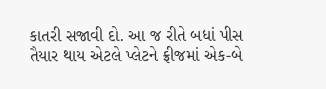કાતરી સજાવી દો. આ જ રીતે બધાં પીસ તૈયાર થાય એટલે પ્લેટને ફ્રીજમાં એક-બે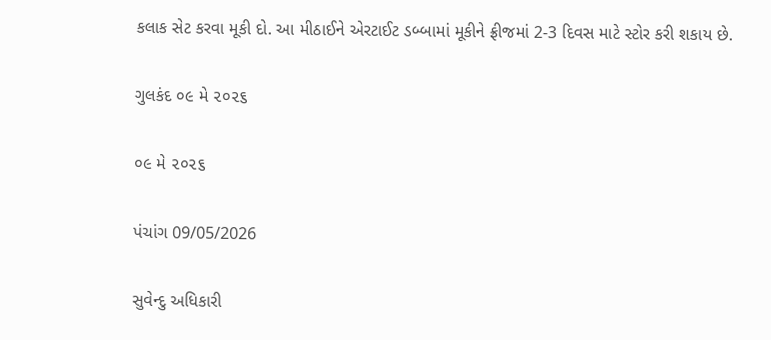કલાક સેટ કરવા મૂકી દો. આ મીઠાઈને એરટાઈટ ડબ્બામાં મૂકીને ફ્રીજમાં 2-3 દિવસ માટે સ્ટોર કરી શકાય છે.

ગુલકંદ ૦૯ મે ૨૦૨૬

૦૯ મે ૨૦૨૬

પંચાંગ 09/05/2026

સુવેન્દુ અધિકારી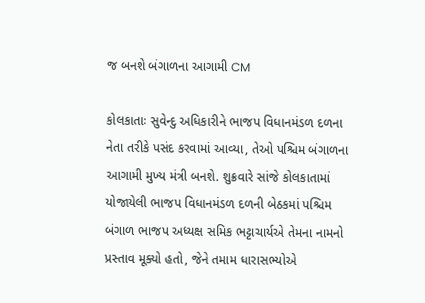જ બનશે બંગાળના આગામી CM

કોલકાતાઃ સુવેન્દુ અધિકારીને ભાજપ વિધાનમંડળ દળના નેતા તરીકે પસંદ કરવામાં આવ્યા, તેઓ પશ્ચિમ બંગાળના આગામી મુખ્ય મંત્રી બનશે. શુક્રવારે સાંજે કોલકાતામાં યોજાયેલી ભાજપ વિધાનમંડળ દળની બેઠકમાં પશ્ચિમ બંગાળ ભાજપ અધ્યક્ષ સમિક ભટ્ટાચાર્યએ તેમના નામનો પ્રસ્તાવ મૂક્યો હતો, જેને તમામ ધારાસભ્યોએ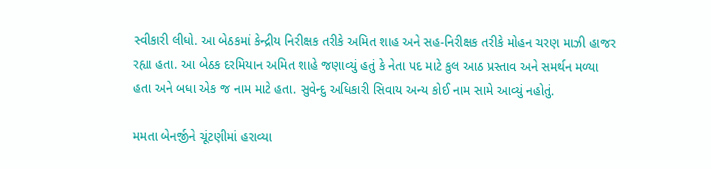સ્વીકારી લીધો. આ બેઠકમાં કેન્દ્રીય નિરીક્ષક તરીકે અમિત શાહ અને સહ-નિરીક્ષક તરીકે મોહન ચરણ માઝી હાજર રહ્યા હતા. આ બેઠક દરમિયાન અમિત શાહે જણાવ્યું હતું કે નેતા પદ માટે કુલ આઠ પ્રસ્તાવ અને સમર્થન મળ્યા હતા અને બધા એક જ નામ માટે હતા. સુવેન્દુ અધિકારી સિવાય અન્ય કોઈ નામ સામે આવ્યું નહોતું.

મમતા બેનર્જીને ચૂંટણીમાં હરાવ્યા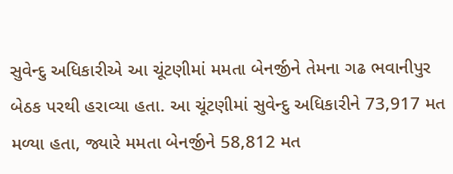સુવેન્દુ અધિકારીએ આ ચૂંટણીમાં મમતા બેનર્જીને તેમના ગઢ ભવાનીપુર બેઠક પરથી હરાવ્યા હતા. આ ચૂંટણીમાં સુવેન્દુ અધિકારીને 73,917 મત મળ્યા હતા, જ્યારે મમતા બેનર્જીને 58,812 મત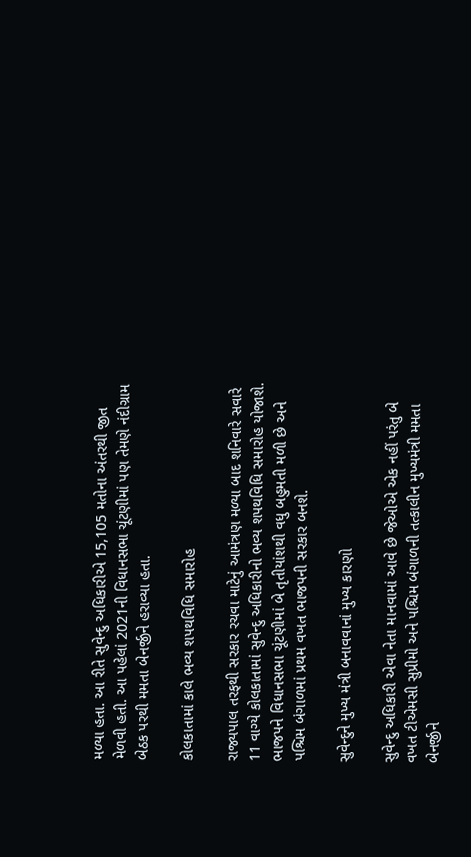મળ્યા હતા. આ રીતે સુવેન્દુ અધિકારીએ 15,105 મતોના અંતરથી જીત મેળવી હતી. આ પહેલાં 2021ની વિધાનસભા ચૂંટણીમાં પણ તેમણે નંદીગ્રામ બેઠક પરથી મમતા બેનર્જીને હરાવ્યા હતા.

કોલકાતામાં કાલે ભવ્ય શપથવિધિ સમારોહ

રાજ્યપાલ તરફથી સરકાર રચવા માટેનું આમંત્રણ મળ્યા બાદ શનિવારે સવારે 11 વાગ્યે કોલકાતામાં સુવેન્દુ અધિકારીનો ભવ્ય શપથવિધિ સમારોહ યોજાશે. ભાજપને વિધાનસભા ચૂંટણીમાં બે તૃતીયાંશથી વધુ બહુમતી મળી છે અને પશ્ચિમ બંગાળમાં પ્રથમ વખત ભાજપની સરકાર બનશે.

સુવેન્દુને મુખ્ય મંત્રી બનાવવાનાં મુખ્ય કારણો

સુવેન્દુ અધિકારી એવા નેતા માનવામાં આવે છે જેઓએ એક નહીં પરંતુ બે વખત ટીએમસી સુપ્રીમો અને પશ્ચિમ બંગાળની તત્કાલીન મુખ્યમંત્રી મમતા બેનર્જીને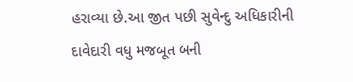હરાવ્યા છે.આ જીત પછી સુવેન્દુ અધિકારીની દાવેદારી વધુ મજબૂત બની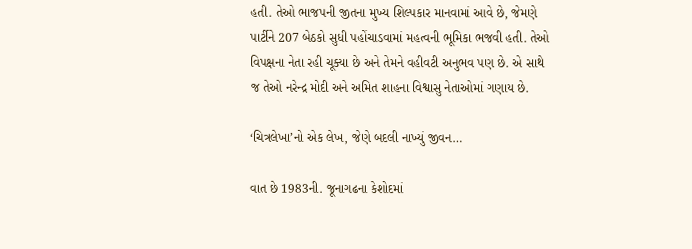હતી. તેઓ ભાજપની જીતના મુખ્ય શિલ્પકાર માનવામાં આવે છે, જેમણે પાર્ટીને 207 બેઠકો સુધી પહોંચાડવામાં મહત્વની ભૂમિકા ભજવી હતી. તેઓ વિપક્ષના નેતા રહી ચૂક્યા છે અને તેમને વહીવટી અનુભવ પણ છે. એ સાથે જ તેઓ નરેન્દ્ર મોદી અને અમિત શાહના વિશ્વાસુ નેતાઓમાં ગણાય છે.

‘ચિત્રલેખા’નો એક લેખ, જેણે બદલી નાખ્યું જીવન…

વાત છે 1983ની. જૂનાગઢના કેશોદમાં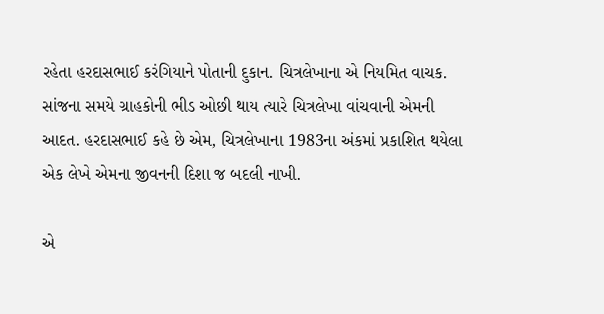રહેતા હરદાસભાઈ કરંગિયાને પોતાની દુકાન. ચિત્રલેખાના એ નિયમિત વાચક. સાંજના સમયે ગ્રાહકોની ભીડ ઓછી થાય ત્યારે ચિત્રલેખા વાંચવાની એમની આદત. હરદાસભાઈ કહે છે એમ, ચિત્રલેખાના 1983ના અંકમાં પ્રકાશિત થયેલા એક લેખે એમના જીવનની દિશા જ બદલી નાખી.

એ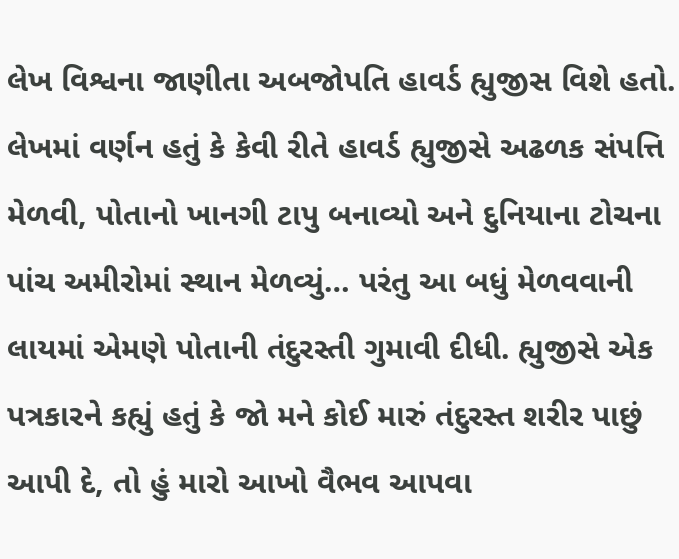લેખ વિશ્વના જાણીતા અબજોપતિ હાવર્ડ હ્યુજીસ વિશે હતો. લેખમાં વર્ણન હતું કે કેવી રીતે હાવર્ડ હ્યુજીસે અઢળક સંપત્તિ મેળવી, પોતાનો ખાનગી ટાપુ બનાવ્યો અને દુનિયાના ટોચના પાંચ અમીરોમાં સ્થાન મેળવ્યું… પરંતુ આ બધું મેળવવાની લાયમાં એમણે પોતાની તંદુરસ્તી ગુમાવી દીધી. હ્યુજીસે એક પત્રકારને કહ્યું હતું કે જો મને કોઈ મારું તંદુરસ્ત શરીર પાછું આપી દે, તો હું મારો આખો વૈભવ આપવા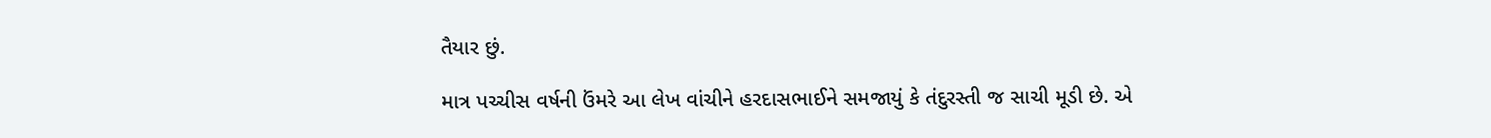તૈયાર છું.

માત્ર પચ્ચીસ વર્ષની ઉંમરે આ લેખ વાંચીને હરદાસભાઈને સમજાયું કે તંદુરસ્તી જ સાચી મૂડી છે. એ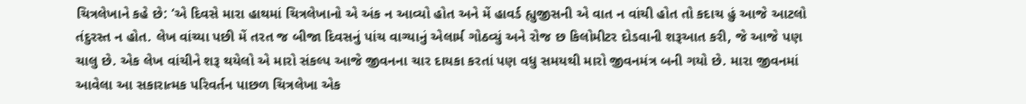ચિત્રલેખાને કહે છે: ‘એ દિવસે મારા હાથમાં ચિત્રલેખાનો એ અંક ન આવ્યો હોત અને મેં હાવર્ડ હ્યુજીસની એ વાત ન વાંચી હોત તો કદાચ હું આજે આટલો તંદુરસ્ત ન હોત. લેખ વાંચ્યા પછી મેં તરત જ બીજા દિવસનું પાંચ વાગ્યાનું એલાર્મ ગોઠવ્યું અને રોજ છ કિલોમીટર દોડવાની શરૂઆત કરી, જે આજે પણ ચાલુ છે. એક લેખ વાંચીને શરૂ થયેલો એ મારો સંકલ્પ આજે જીવનના ચાર દાયકા કરતાં પણ વધુ સમયથી મારો જીવનમંત્ર બની ગયો છે. મારા જીવનમાં આવેલા આ સકારાત્મક પરિવર્તન પાછળ ચિત્રલેખા એક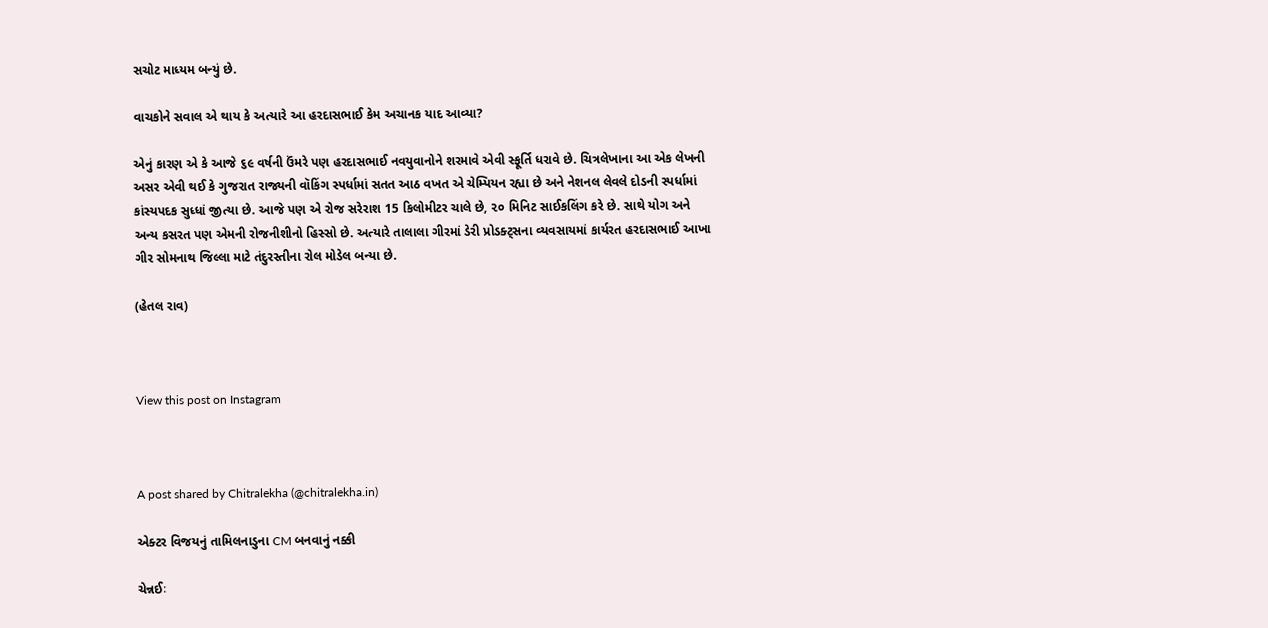સચોટ માધ્યમ બન્યું છે.

વાચકોને સવાલ એ થાય કે અત્યારે આ હરદાસભાઈ કેમ અચાનક યાદ આવ્યા?

એનું કારણ એ કે આજે ૬૯ વર્ષની ઉંમરે પણ હરદાસભાઈ નવયુવાનોને શરમાવે એવી સ્ફૂર્તિ ધરાવે છે. ચિત્રલેખાના આ એક લેખની અસર એવી થઈ કે ગુજરાત રાજ્યની વૉકિંગ સ્પર્ધામાં સતત આઠ વખત એ ચેમ્પિયન રહ્યા છે અને નેશનલ લેવલે દોડની સ્પર્ધામાં કાંસ્યપદક સુધ્ધાં જીત્યા છે. આજે પણ એ રોજ સરેરાશ 15 કિલોમીટર ચાલે છે, ૨૦ મિનિટ સાઈકલિંગ કરે છે. સાથે યોગ અને અન્ય કસરત પણ એમની રોજનીશીનો હિસ્સો છે. અત્યારે તાલાલા ગીરમાં ડેરી પ્રોડક્ટ્સના વ્યવસાયમાં કાર્યરત હરદાસભાઈ આખા ગીર સોમનાથ જિલ્લા માટે તંદુરસ્તીના રોલ મોડેલ બન્યા છે.

(હેતલ રાવ)



View this post on Instagram



A post shared by Chitralekha (@chitralekha.in)

એક્ટર વિજયનું તામિલનાડુના CM બનવાનું નક્કી

ચેન્નઈઃ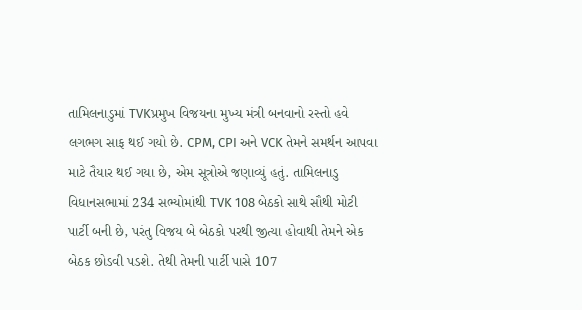તામિલનાડુમાં TVKપ્રમુખ વિજયના મુખ્ય મંત્રી બનવાનો રસ્તો હવે લગભગ સાફ થઈ ગયો છે. CPM, CPI અને VCK તેમને સમર્થન આપવા માટે તૈયાર થઈ ગયા છે, એમ સૂત્રોએ જણાવ્યું હતું. તામિલનાડુ વિધાનસભામાં 234 સભ્યોમાંથી TVK 108 બેઠકો સાથે સૌથી મોટી પાર્ટી બની છે, પરંતુ વિજય બે બેઠકો પરથી જીત્યા હોવાથી તેમને એક બેઠક છોડવી પડશે. તેથી તેમની પાર્ટી પાસે 107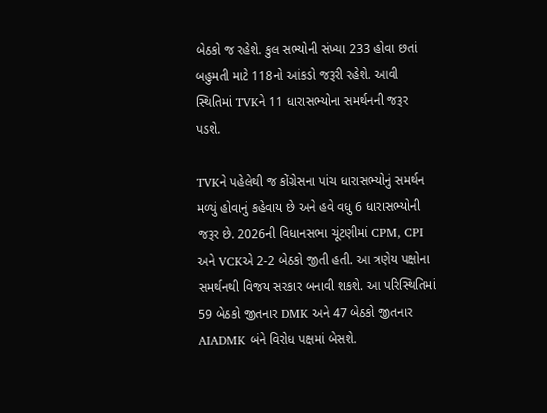બેઠકો જ રહેશે. કુલ સભ્યોની સંખ્યા 233 હોવા છતાં બહુમતી માટે 118નો આંકડો જરૂરી રહેશે. આવી સ્થિતિમાં TVKને 11 ધારાસભ્યોના સમર્થનની જરૂર પડશે.

TVKને પહેલેથી જ કોંગ્રેસના પાંચ ધારાસભ્યોનું સમર્થન મળ્યું હોવાનું કહેવાય છે અને હવે વધુ 6 ધારાસભ્યોની જરૂર છે. 2026ની વિધાનસભા ચૂંટણીમાં CPM, CPI અને VCKએ 2-2 બેઠકો જીતી હતી. આ ત્રણેય પક્ષોના સમર્થનથી વિજય સરકાર બનાવી શકશે. આ પરિસ્થિતિમાં 59 બેઠકો જીતનાર DMK અને 47 બેઠકો જીતનાર AIADMK બંને વિરોધ પક્ષમાં બેસશે.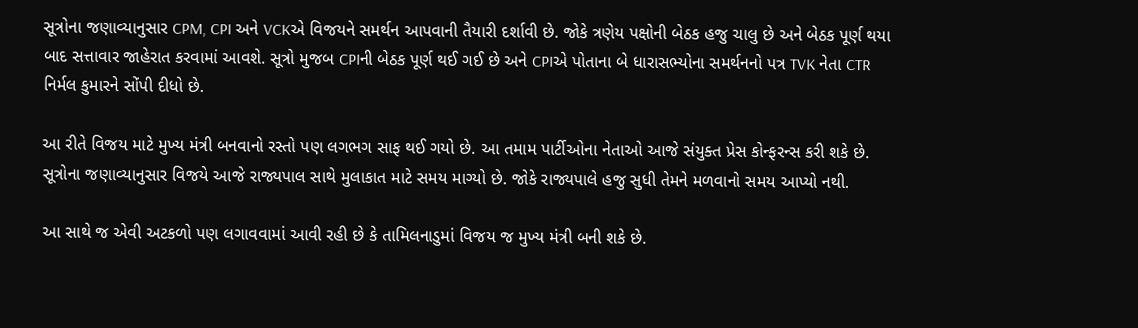સૂત્રોના જણાવ્યાનુસાર CPM, CPI અને VCKએ વિજયને સમર્થન આપવાની તૈયારી દર્શાવી છે. જોકે ત્રણેય પક્ષોની બેઠક હજુ ચાલુ છે અને બેઠક પૂર્ણ થયા બાદ સત્તાવાર જાહેરાત કરવામાં આવશે. સૂત્રો મુજબ CPIની બેઠક પૂર્ણ થઈ ગઈ છે અને CPIએ પોતાના બે ધારાસભ્યોના સમર્થનનો પત્ર TVK નેતા CTR નિર્મલ કુમારને સોંપી દીધો છે.

આ રીતે વિજય માટે મુખ્ય મંત્રી બનવાનો રસ્તો પણ લગભગ સાફ થઈ ગયો છે. આ તમામ પાર્ટીઓના નેતાઓ આજે સંયુક્ત પ્રેસ કોન્ફરન્સ કરી શકે છે. સૂત્રોના જણાવ્યાનુસાર વિજયે આજે રાજ્યપાલ સાથે મુલાકાત માટે સમય માગ્યો છે. જોકે રાજ્યપાલે હજુ સુધી તેમને મળવાનો સમય આપ્યો નથી.

આ સાથે જ એવી અટકળો પણ લગાવવામાં આવી રહી છે કે તામિલનાડુમાં વિજય જ મુખ્ય મંત્રી બની શકે છે.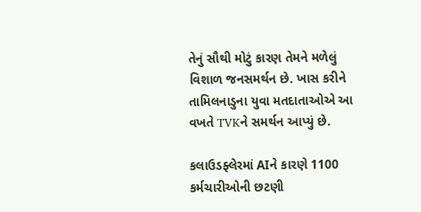તેનું સૌથી મોટું કારણ તેમને મળેલું વિશાળ જનસમર્થન છે. ખાસ કરીને તામિલનાડુના યુવા મતદાતાઓએ આ વખતે TVKને સમર્થન આપ્યું છે.

કલાઉડફ્લેરમાં AIને કારણે 1100 કર્મચારીઓની છટણી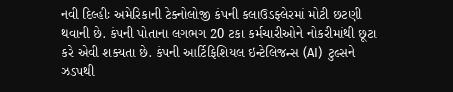નવી દિલ્હીઃ અમેરિકાની ટેક્નોલોજી કંપની કલાઉડફ્લેરમાં મોટી છટણી થવાની છે. કંપની પોતાના લગભગ 20 ટકા કર્મચારીઓને નોકરીમાંથી છૂટા કરે એવી શક્યતા છે. કંપની આર્ટિફિશિયલ ઇન્ટેલિજન્સ (AI)  ટુલ્સને ઝડપથી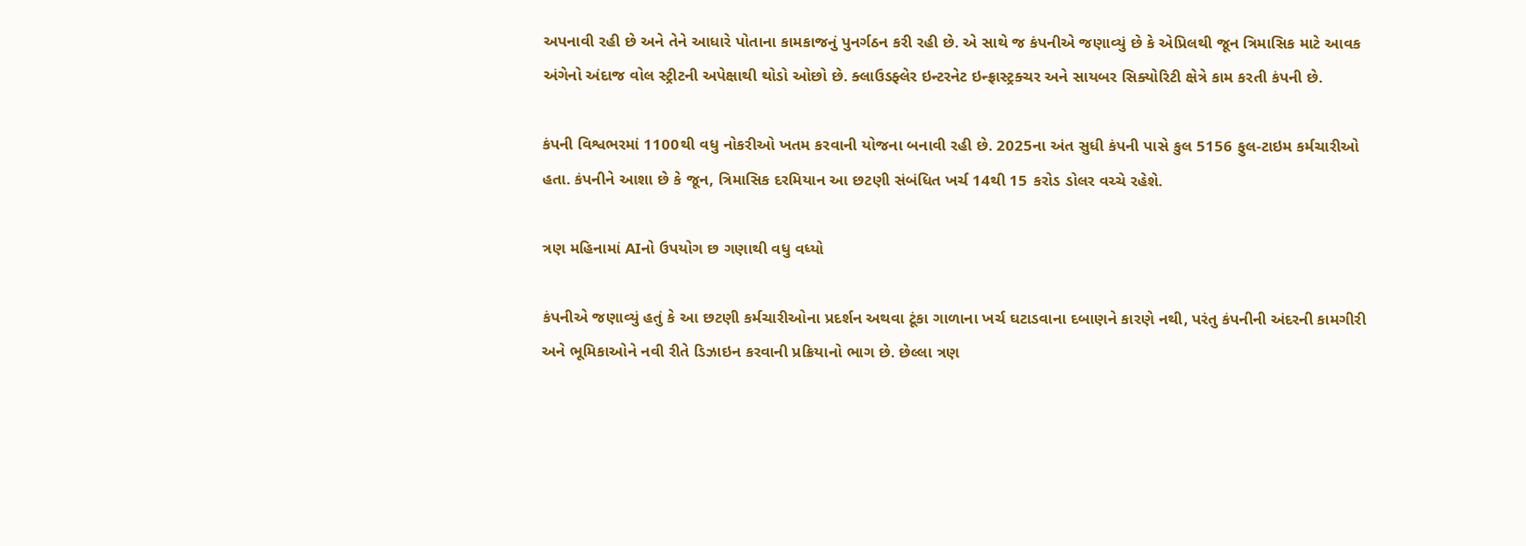અપનાવી રહી છે અને તેને આધારે પોતાના કામકાજનું પુનર્ગઠન કરી રહી છે. એ સાથે જ કંપનીએ જણાવ્યું છે કે એપ્રિલથી જૂન ત્રિમાસિક માટે આવક  અંગેનો અંદાજ વોલ સ્ટ્રીટની અપેક્ષાથી થોડો ઓછો છે. ક્લાઉડફ્લેર ઇન્ટરનેટ ઇન્ફ્રાસ્ટ્રક્ચર અને સાયબર સિક્યોરિટી ક્ષેત્રે કામ કરતી કંપની છે.

કંપની વિશ્વભરમાં 1100થી વધુ નોકરીઓ ખતમ કરવાની યોજના બનાવી રહી છે. 2025ના અંત સુધી કંપની પાસે કુલ 5156 ફુલ-ટાઇમ કર્મચારીઓ હતા. કંપનીને આશા છે કે જૂન, ત્રિમાસિક દરમિયાન આ છટણી સંબંધિત ખર્ચ 14થી 15 કરોડ ડોલર વચ્ચે રહેશે.

ત્રણ મહિનામાં AIનો ઉપયોગ છ ગણાથી વધુ વધ્યો

કંપનીએ જણાવ્યું હતું કે આ છટણી કર્મચારીઓના પ્રદર્શન અથવા ટૂંકા ગાળાના ખર્ચ ઘટાડવાના દબાણને કારણે નથી, પરંતુ કંપનીની અંદરની કામગીરી અને ભૂમિકાઓને નવી રીતે ડિઝાઇન કરવાની પ્રક્રિયાનો ભાગ છે. છેલ્લા ત્રણ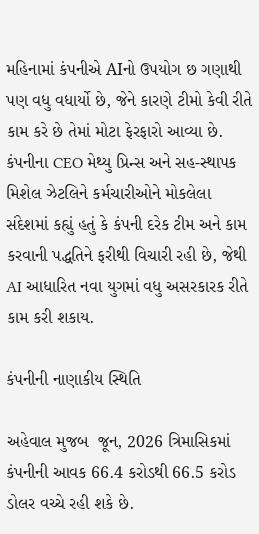મહિનામાં કંપનીએ AIનો ઉપયોગ છ ગણાથી પણ વધુ વધાર્યો છે, જેને કારણે ટીમો કેવી રીતે કામ કરે છે તેમાં મોટા ફેરફારો આવ્યા છે. કંપનીના CEO મેથ્યુ પ્રિન્સ અને સહ-સ્થાપક મિશેલ ઝેટલિને કર્મચારીઓને મોકલેલા સંદેશમાં કહ્યું હતું કે કંપની દરેક ટીમ અને કામ કરવાની પદ્ધતિને ફરીથી વિચારી રહી છે, જેથી AI આધારિત નવા યુગમાં વધુ અસરકારક રીતે કામ કરી શકાય.

કંપનીની નાણાકીય સ્થિતિ

અહેવાલ મુજબ  જૂન, 2026 ત્રિમાસિકમાં કંપનીની આવક 66.4 કરોડથી 66.5 કરોડ ડોલર વચ્ચે રહી શકે છે.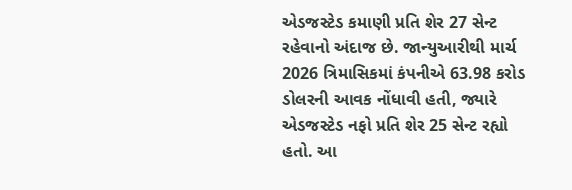એડજસ્ટેડ કમાણી પ્રતિ શેર 27 સેન્ટ રહેવાનો અંદાજ છે. જાન્યુઆરીથી માર્ચ 2026 ત્રિમાસિકમાં કંપનીએ 63.98 કરોડ ડોલરની આવક નોંધાવી હતી, જ્યારે એડજસ્ટેડ નફો પ્રતિ શેર 25 સેન્ટ રહ્યો હતો. આ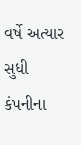વર્ષે અત્યાર સુધી કંપનીના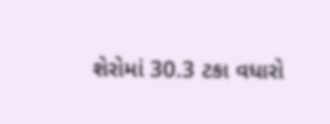શેરોમાં 30.3 ટકા વધારો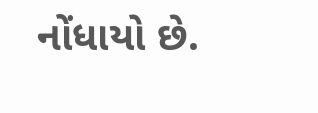નોંધાયો છે.